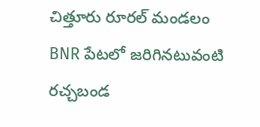చిత్తూరు రూరల్ మండలం BNR పేటలో జరిగినటువంటి రచ్చబండ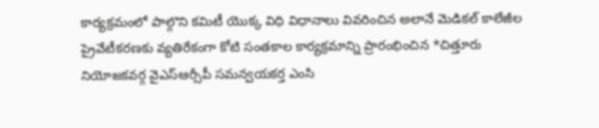కార్యక్రమంలో పాల్గొని కమిటీ యొక్క విధి విధానాలు వివరించిన అలానే మెడికల్ కాలేజీల ప్రైవేటీకరణకు వ్యతిరేకంగా కోటి సంతకాల కార్యక్రమాన్ని ప్రారంభించిన *చిత్తూరు నియోజకవర్గ వైఎస్ఆర్సీపీ సమన్వయకర్త ఎంసి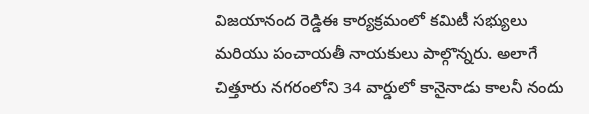విజయానంద రెడ్డిఈ కార్యక్రమంలో కమిటీ సభ్యులు మరియు పంచాయతీ నాయకులు పాల్గొన్నరు. అలాగే చిత్తూరు నగరంలోని 34 వార్డులో కానైనాడు కాలనీ నందు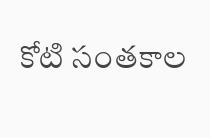కోటి సంతకాల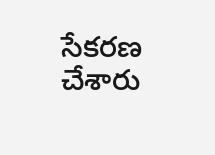సేకరణ చేశారు